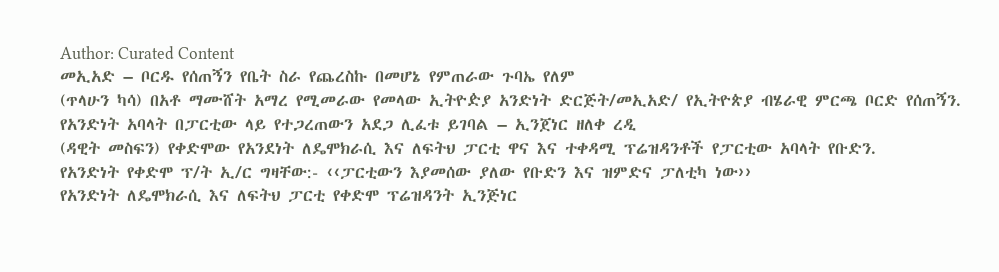Author: Curated Content
መኢአድ – ቦርዱ የሰጠኝን የቤት ስራ የጨረስኩ በመሆኔ የምጠራው ጉባኤ የለም
(ጥላሁን ካሳ) በአቶ ማሙሸት አማረ የሚመራው የመላው ኢትዮዽያ አንድነት ድርጅት/መኢአድ/ የኢትዮጵያ ብሄራዊ ምርጫ ቦርድ የሰጠኝን.
የአንድነት አባላት በፓርቲው ላይ የተጋረጠውን አደጋ ሊፈቱ ይገባል – ኢንጀነር ዘለቀ ረዲ
(ዳዊት መስፍን) የቀድሞው የአንደነት ለዴሞክራሲ እና ለፍትህ ፓርቲ ዋና እና ተቀዳሚ ፕሬዝዳንቶች የፓርቲው አባላት የቡድን.
የአንድነት የቀድሞ ፕ/ት ኢ/ር ግዛቸው:- ‹‹ፓርቲውን እያመሰው ያለው የቡድን እና ዝምድና ፓለቲካ ነው››
የአንድነት ለዴሞክራሲ እና ለፍትህ ፓርቲ የቀድሞ ፕሬዝዳንት ኢንጅነር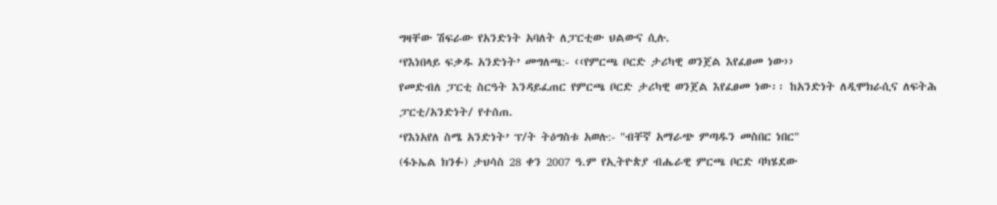ግዛቸው ሽፍራው የአንድነት አባለት ለፓርቲው ህልውና ሲሉ.
‘የእነበላይ ፍቃዱ አንድነት’ መግለጫ:- ‹‹የምርጫ ቦርድ ታሪካዊ ወንጀል እየፈፀመ ነው››
የመድብለ ፓርቲ ስርዓት እንዳይፈጠር የምርጫ ቦርድ ታሪካዊ ወንጀል እየፈፀመ ነው፡፡ ከአንድነት ለዲሞክራሲና ለፍትሕ ፓርቲ/አንድነት/ የተሰጠ.
‘የእነአየለ ስሜ አንድነት’ ፕ/ት ትዕግስቱ አወሉ:- "ብቸኛ አማራጭ ምጣዱን መስበር ነበር"
(ፋኑኤል ክንፉ) ታህሳስ 28 ቀን 2007 ዓ.ም የኢትዮጵያ ብሔራዊ ምርጫ ቦርድ ባካሄደው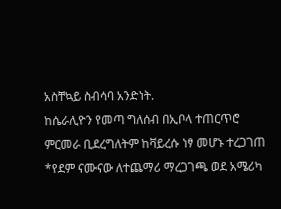አስቸኳይ ስብሳባ አንድነት.
ከሴራሊዮን የመጣ ግለሰብ በኢቦላ ተጠርጥሮ ምርመራ ቢደረግለትም ከቫይረሱ ነፃ መሆኑ ተረጋገጠ
*የደም ናሙናው ለተጨማሪ ማረጋገጫ ወደ አሜሪካ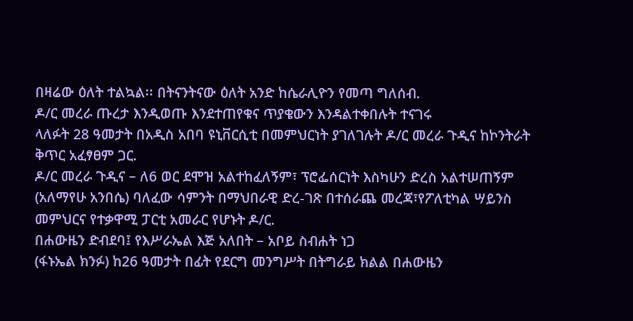በዛሬው ዕለት ተልኳል፡፡ በትናንትናው ዕለት አንድ ከሴራሊዮን የመጣ ግለሰብ.
ዶ/ር መረራ ጡረታ እንዲወጡ እንደተጠየቁና ጥያቄውን እንዳልተቀበሉት ተናገሩ
ላለፉት 28 ዓመታት በአዲስ አበባ ዩኒቨርሲቲ በመምህርነት ያገለገሉት ዶ/ር መረራ ጉዲና ከኮንትራት ቅጥር አፈፃፀም ጋር.
ዶ/ር መረራ ጉዲና – ለ6 ወር ደሞዝ አልተከፈለኝም፣ ፕሮፌሰርነት እስካሁን ድረስ አልተሠጠኝም
(አለማየሁ አንበሴ) ባለፈው ሳምንት በማህበራዊ ድረ-ገጽ በተሰራጨ መረጃ፣የፖለቲካል ሣይንስ መምህርና የተቃዋሚ ፓርቲ አመራር የሆኑት ዶ/ር.
በሐውዜን ድብደባ፤ የእሥራኤል እጅ አለበት – አቦይ ስብሐት ነጋ
(ፋኑኤል ክንፉ) ከ26 ዓመታት በፊት የደርግ መንግሥት በትግራይ ክልል በሐውዜን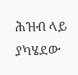ሕዝብ ላይ ያካሄደው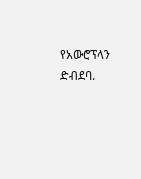የአውሮፕላን ድብደባ.